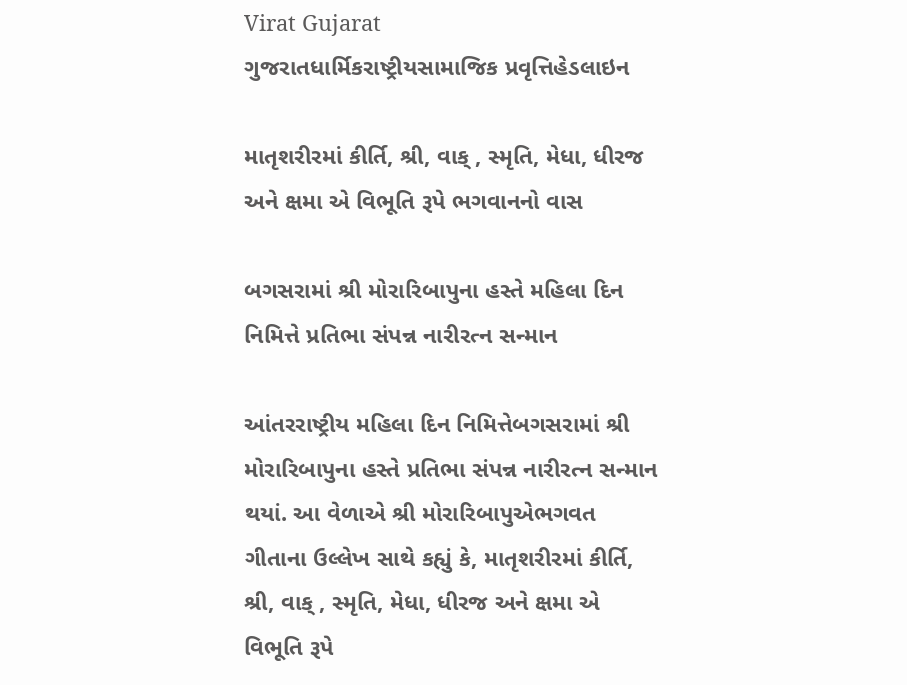Virat Gujarat
ગુજરાતધાર્મિકરાષ્ટ્રીયસામાજિક પ્રવૃત્તિહેડલાઇન

માતૃશરીરમાં કીર્તિ, શ્રી, વાક્ , સ્મૃતિ, મેધા, ધીરજ અને ક્ષમા એ વિભૂતિ રૂપે ભગવાનનો વાસ

બગસરામાં શ્રી મોરારિબાપુના હસ્તે મહિલા દિન નિમિત્તે પ્રતિભા સંપન્ન નારીરત્ન સન્માન

આંતરરાષ્ટ્રીય મહિલા દિન નિમિત્તેબગસરામાં શ્રી મોરારિબાપુના હસ્તે પ્રતિભા સંપન્ન નારીરત્ન સન્માન થયાં. આ વેળાએ શ્રી મોરારિબાપુએભગવત ગીતાના ઉલ્લેખ સાથે કહ્યું કે, માતૃશરીરમાં કીર્તિ, શ્રી, વાક્ , સ્મૃતિ, મેધા, ધીરજ અને ક્ષમા એ વિભૂતિ રૂપે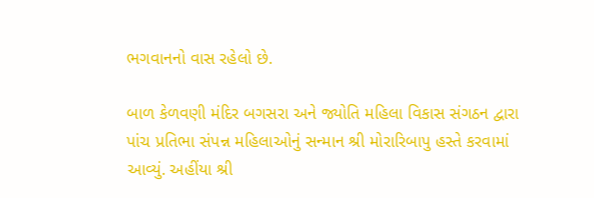ભગવાનનો વાસ રહેલો છે.

બાળ કેળવણી મંદિર બગસરા અને જ્યોતિ મહિલા વિકાસ સંગઠન દ્વારા પાંચ પ્રતિભા સંપન્ન મહિલાઓનું સન્માન શ્રી મોરારિબાપુ હસ્તે કરવામાં આવ્યું. અહીંયા શ્રી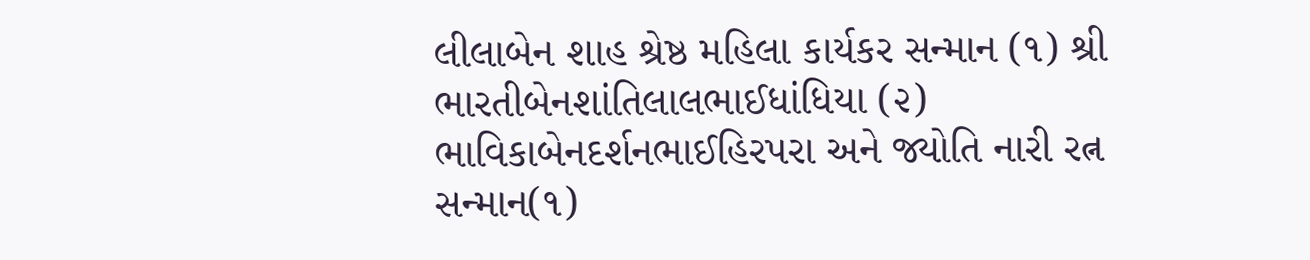લીલાબેન શાહ શ્રેષ્ઠ મહિલા કાર્યકર સન્માન (૧) શ્રી ભારતીબેનશાંતિલાલભાઈધાંધિયા (૨) ભાવિકાબેનદર્શનભાઈહિરપરા અને જ્યોતિ નારી રત્ન સન્માન(૧)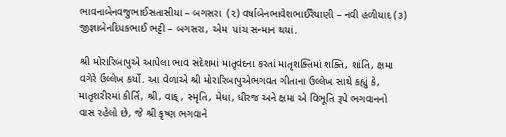ભાવનાબેનવજુભાઈસતાસીયા – બગસરા  (૨) વર્ષાબેનભાવેશભાઈરૈયાણી – નવી હળીયાદ (૩) જીજ્ઞાબેનદિપકભાઈ ભટ્ટી – બગસરા, એમ  પાંચ સન્માન થયાં.

શ્રી મોરારિબાપુએ આપેલા ભાવ સંદેશમાં માતૃવંદના કરતાં માતૃશક્તિમાં શક્તિ, શાંતિ, ક્ષમા વગેરે ઉલ્લેખ કર્યો. આ વેળાએ શ્રી મોરારિબાપુએભગવત ગીતાના ઉલ્લેખ સાથે કહ્યું કે, માતૃશરીરમાં કીર્તિ, શ્રી, વાક્ , સ્મૃતિ, મેધા, ધીરજ અને ક્ષમા એ વિભૂતિ રૂપે ભગવાનનો વાસ રહેલો છે, જે શ્રી કૃષ્ણ ભગવાને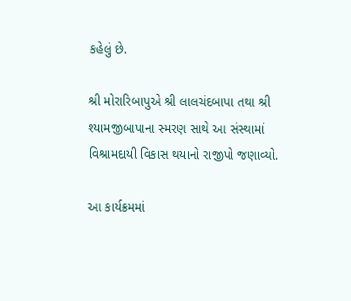કહેલું છે.

શ્રી મોરારિબાપુએ શ્રી લાલચંદબાપા તથા શ્રી શ્યામજીબાપાના સ્મરણ સાથે આ સંસ્થામાં વિશ્રામદાયી વિકાસ થયાનો રાજીપો જણાવ્યો.

આ કાર્યક્રમમાં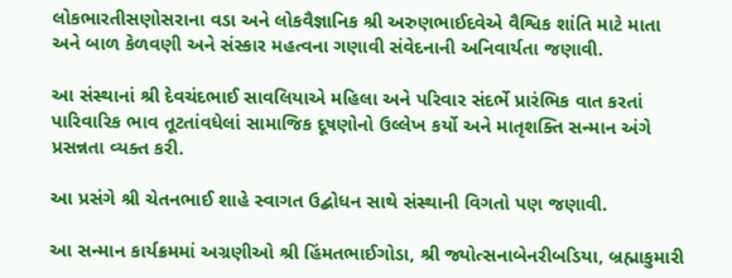લોકભારતીસણોસરાના વડા અને લોકવૈજ્ઞાનિક શ્રી અરુણભાઈદવેએ વૈશ્વિક શાંતિ માટે માતા અને બાળ કેળવણી અને સંસ્કાર મહત્વના ગણાવી સંવેદનાની અનિવાર્યતા જણાવી.

આ સંસ્થાનાં શ્રી દેવચંદભાઈ સાવલિયાએ મહિલા અને પરિવાર સંદર્ભે પ્રારંભિક વાત કરતાં પારિવારિક ભાવ તૂટતાંવધેલાં સામાજિક દૂષણોનો ઉલ્લેખ કર્યો અને માતૃશક્તિ સન્માન અંગે પ્રસન્નતા વ્યક્ત કરી.

આ પ્રસંગે શ્રી ચેતનભાઈ શાહે સ્વાગત ઉદ્બોધન સાથે સંસ્થાની વિગતો પણ જણાવી.

આ સન્માન કાર્યક્રમમાં અગ્રણીઓ શ્રી હિંમતભાઈગોડા, શ્રી જ્યોત્સનાબેનરીબડિયા, બ્રહ્માકુમારી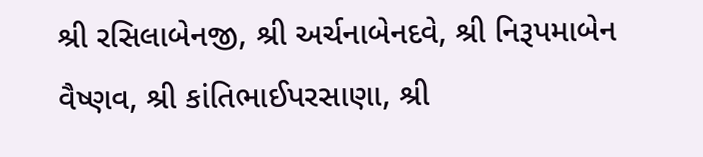શ્રી રસિલાબેનજી, શ્રી અર્ચનાબેનદવે, શ્રી નિરૂપમાબેન વૈષ્ણવ, શ્રી કાંતિભાઈપરસાણા, શ્રી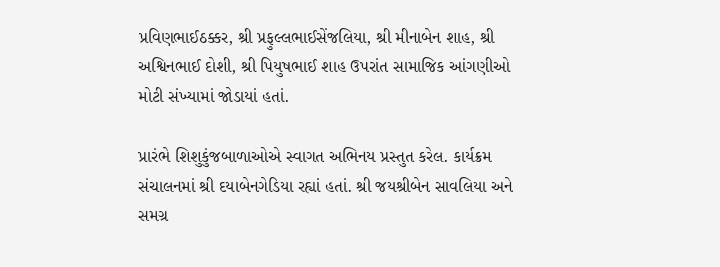પ્રવિણભાઈઠક્કર, શ્રી પ્રફુલ્લભાઈસેંજલિયા, શ્રી મીનાબેન શાહ, શ્રી અશ્વિનભાઈ દોશી, શ્રી પિયુષભાઈ શાહ ઉપરાંત સામાજિક આંગણીઓ મોટી સંખ્યામાં જોડાયાં હતાં.

પ્રારંભે શિશુકુંજબાળાઓએ સ્વાગત અભિનય પ્રસ્તુત કરેલ. કાર્યક્રમ સંચાલનમાં શ્રી દયાબેનગેડિયા રહ્યાં હતાં. શ્રી જયશ્રીબેન સાવલિયા અને સમગ્ર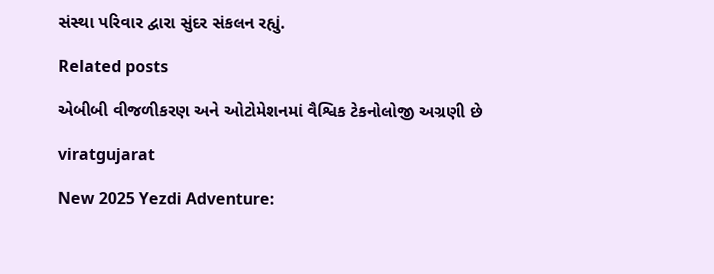સંસ્થા પરિવાર દ્વારા સુંદર સંકલન રહ્યું.

Related posts

એબીબી વીજળીકરણ અને ઓટોમેશનમાં વૈશ્વિક ટેકનોલોજી અગ્રણી છે

viratgujarat

New 2025 Yezdi Adventure: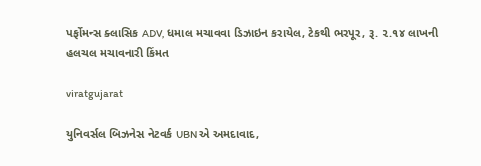પર્ફોમન્સ ક્લાસિક ADV, ધમાલ મચાવવા ડિઝાઇન કરાયેલ, ટેકથી ભરપૂર, રૂ. ૨.૧૪ લાખની હલચલ મચાવનારી કિંમત

viratgujarat

યુનિવર્સલ બિઝનેસ નેટવર્ક UBN એ અમદાવાદ,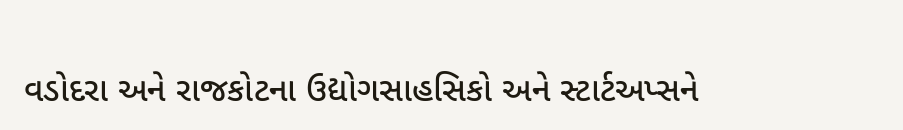વડોદરા અને રાજકોટના ઉદ્યોગસાહસિકો અને સ્ટાર્ટઅપ્સને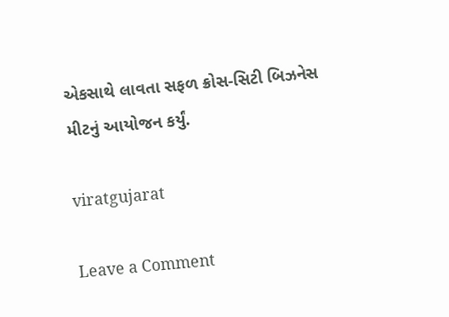એકસાથે લાવતા સફળ ક્રોસ-સિટી બિઝનેસ મીટનું આયોજન કર્યું.

viratgujarat

Leave a Comment